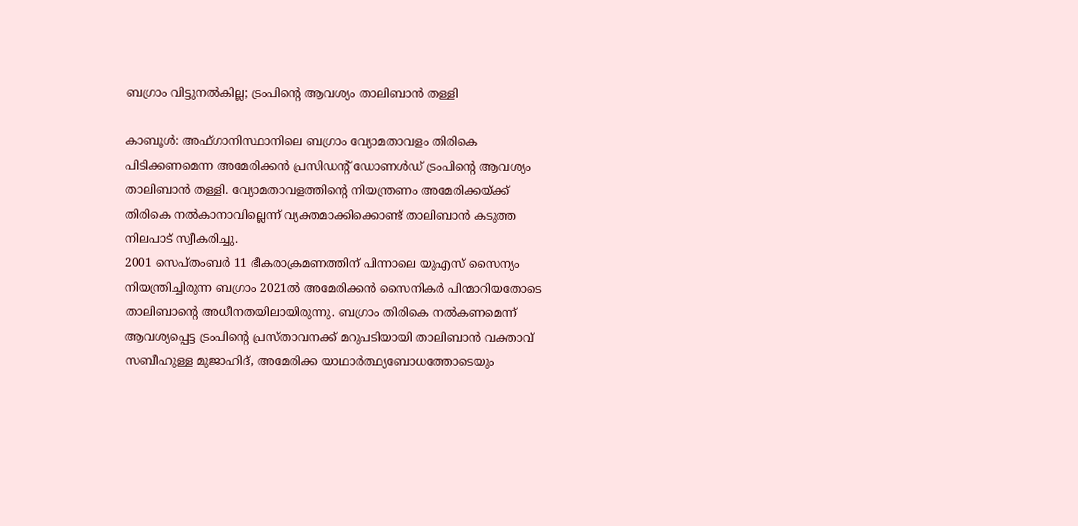ബഗ്രാം വിട്ടുനൽകില്ല; ട്രംപിന്റെ ആവശ്യം താലിബാൻ തള്ളി

കാബൂൾ: അഫ്ഗാനിസ്ഥാനിലെ ബഗ്രാം വ്യോമതാവളം തിരികെ പിടിക്കണമെന്ന അമേരിക്കൻ പ്രസിഡന്റ് ഡോണൾഡ് ട്രംപിന്റെ ആവശ്യം താലിബാൻ തള്ളി. വ്യോമതാവളത്തിന്റെ നിയന്ത്രണം അമേരിക്കയ്ക്ക് തിരികെ നൽകാനാവില്ലെന്ന് വ്യക്തമാക്കിക്കൊണ്ട് താലിബാൻ കടുത്ത നിലപാട് സ്വീകരിച്ചു.
2001 സെപ്തംബർ 11 ഭീകരാക്രമണത്തിന് പിന്നാലെ യുഎസ് സൈന്യം നിയന്ത്രിച്ചിരുന്ന ബഗ്രാം 2021ൽ അമേരിക്കൻ സൈനികർ പിന്മാറിയതോടെ താലിബാന്റെ അധീനതയിലായിരുന്നു. ബഗ്രാം തിരികെ നൽകണമെന്ന് ആവശ്യപ്പെട്ട ട്രംപിന്റെ പ്രസ്താവനക്ക് മറുപടിയായി താലിബാൻ വക്താവ് സബീഹുള്ള മുജാഹിദ്, അമേരിക്ക യാഥാർത്ഥ്യബോധത്തോടെയും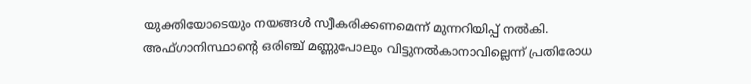യുക്തിയോടെയും നയങ്ങൾ സ്വീകരിക്കണമെന്ന് മുന്നറിയിപ്പ് നൽകി.
അഫ്ഗാനിസ്ഥാന്റെ ഒരിഞ്ച് മണ്ണുപോലും വിട്ടുനൽകാനാവില്ലെന്ന് പ്രതിരോധ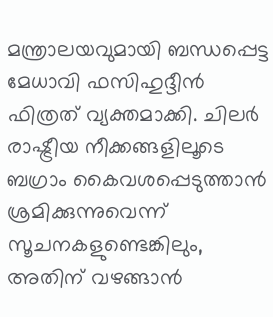മന്ത്രാലയവുമായി ബന്ധപ്പെട്ട മേധാവി ഫസിഹുദ്ദീൻ ഫിത്രത് വ്യക്തമാക്കി. ചിലർ രാഷ്ട്രീയ നീക്കങ്ങളിലൂടെ ബഗ്രാം കൈവശപ്പെടുത്താൻ ശ്രമിക്കുന്നുവെന്ന് സൂചനകളുണ്ടെങ്കിലും, അതിന് വഴങ്ങാൻ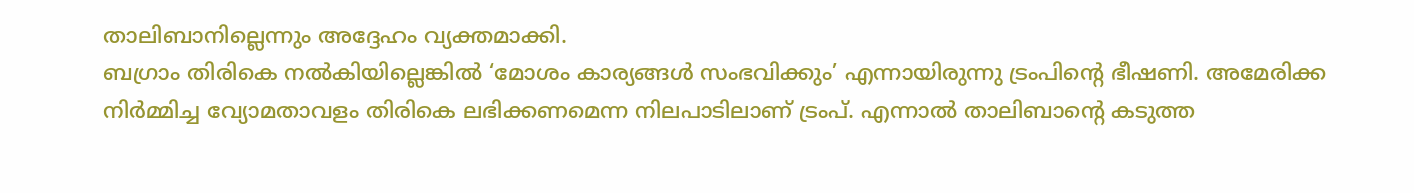താലിബാനില്ലെന്നും അദ്ദേഹം വ്യക്തമാക്കി.
ബഗ്രാം തിരികെ നൽകിയില്ലെങ്കിൽ ‘മോശം കാര്യങ്ങൾ സംഭവിക്കും’ എന്നായിരുന്നു ട്രംപിന്റെ ഭീഷണി. അമേരിക്ക നിർമ്മിച്ച വ്യോമതാവളം തിരികെ ലഭിക്കണമെന്ന നിലപാടിലാണ് ട്രംപ്. എന്നാൽ താലിബാന്റെ കടുത്ത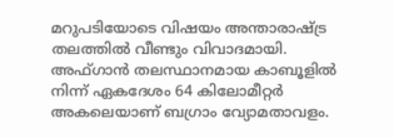മറുപടിയോടെ വിഷയം അന്താരാഷ്ട്ര തലത്തിൽ വീണ്ടും വിവാദമായി.
അഫ്ഗാൻ തലസ്ഥാനമായ കാബൂളിൽ നിന്ന് ഏകദേശം 64 കിലോമീറ്റർ അകലെയാണ് ബഗ്രാം വ്യോമതാവളം.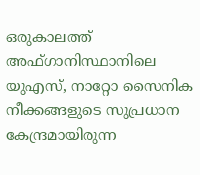ഒരുകാലത്ത് അഫ്ഗാനിസ്ഥാനിലെ യുഎസ്, നാറ്റോ സൈനിക നീക്കങ്ങളുടെ സുപ്രധാന കേന്ദ്രമായിരുന്ന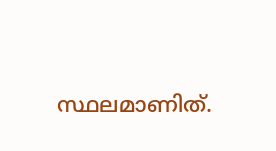സ്ഥലമാണിത്.